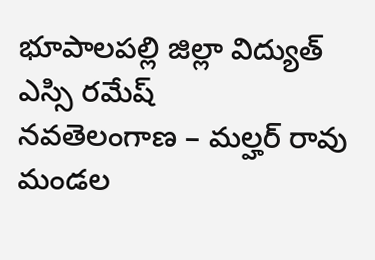భూపాలపల్లి జిల్లా విద్యుత్ ఎస్సి రమేష్
నవతెలంగాణ – మల్హర్ రావు
మండల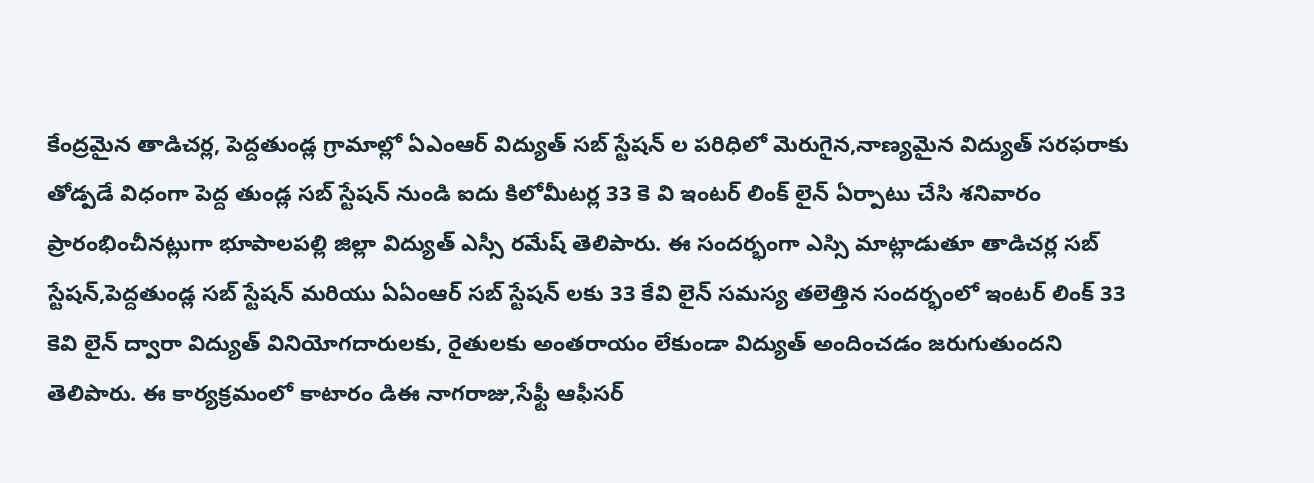కేంద్రమైన తాడిచర్ల, పెద్దతుండ్ల గ్రామాల్లో ఏఎంఆర్ విద్యుత్ సబ్ స్టేషన్ ల పరిధిలో మెరుగైన,నాణ్యమైన విద్యుత్ సరఫరాకు తోడ్పడే విధంగా పెద్ద తుండ్ల సబ్ స్టేషన్ నుండి ఐదు కిలోమీటర్ల 33 కె వి ఇంటర్ లింక్ లైన్ ఏర్పాటు చేసి శనివారం ప్రారంభించీనట్లుగా భూపాలపల్లి జిల్లా విద్యుత్ ఎస్సీ రమేష్ తెలిపారు. ఈ సందర్భంగా ఎస్సి మాట్లాడుతూ తాడిచర్ల సబ్ స్టేషన్,పెద్దతుండ్ల సబ్ స్టేషన్ మరియు ఏఏంఆర్ సబ్ స్టేషన్ లకు 33 కేవి లైన్ సమస్య తలెత్తిన సందర్భంలో ఇంటర్ లింక్ 33 కెవి లైన్ ద్వారా విద్యుత్ వినియోగదారులకు, రైతులకు అంతరాయం లేకుండా విద్యుత్ అందించడం జరుగుతుందని తెలిపారు. ఈ కార్యక్రమంలో కాటారం డిఈ నాగరాజు,సేఫ్టీ ఆఫీసర్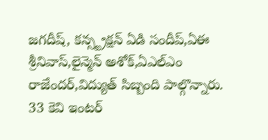జగదీష్, కన్స్ట్రక్షన్ ఏడి సందీప్,ఏఈ శ్రీనివాస్,లైన్మెన్ అశోక్,ఏఎల్ఎం రాజేందర్,విద్యుత్ సిబ్బంది పాల్గొన్నారు.
33 కెవి ఇంటర్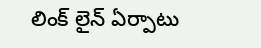లింక్ లైన్ ఏర్పాటు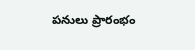పనులు ప్రారంభం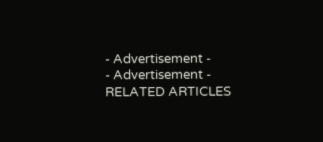- Advertisement -
- Advertisement -
RELATED ARTICLES